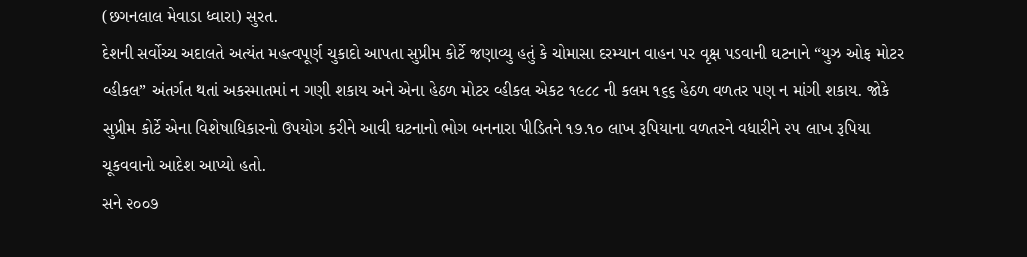(છગનલાલ મેવાડા ધ્વારા) સુરત.
દેશની સર્વોચ્ચ અદાલતે અત્યંત મહત્વપૂર્ણ ચુકાદો આપતા સુપ્રીમ કોર્ટે જણાવ્યુ હતું કે ચોમાસા દરમ્યાન વાહન પર વૃક્ષ પડવાની ઘટનાને “યુઝ ઓફ મોટર વ્હીકલ” અંતર્ગત થતાં અકસ્માતમાં ન ગણી શકાય અને એના હેઠળ મોટર વ્હીકલ એકટ ૧૯૮૮ ની કલમ ૧૬૬ હેઠળ વળતર પણ ન માંગી શકાય. જોકે સુપ્રીમ કોર્ટે એના વિશેષાધિકારનો ઉપયોગ કરીને આવી ઘટનાનો ભોગ બનનારા પીડિતને ૧૭.૧૦ લાખ રૂપિયાના વળતરને વધારીને ૨૫ લાખ રૂપિયા ચૂકવવાનો આદેશ આપ્યો હતો.
સને ૨૦૦૭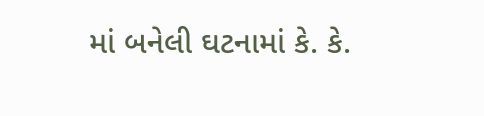માં બનેલી ઘટનામાં કે. કે.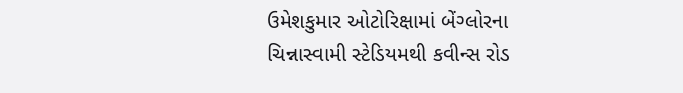ઉમેશકુમાર ઓટોરિક્ષામાં બેંગ્લોરના ચિન્નાસ્વામી સ્ટેડિયમથી કવીન્સ રોડ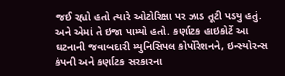જઈ રહ્યો હતો ત્યારે ઓટોરિક્ષા પર ઝાડ તૂટી પડયુ હતું. અને એમાં તે ઇજા પામ્યો હતો. કર્ણાટક હાઇકોર્ટે આ ઘટનાની જવાબદારી મ્યુનિસિપલ કોર્પોરેશનને, ઇન્સ્યોરન્સ કંપની અને કર્ણાટક સરકારના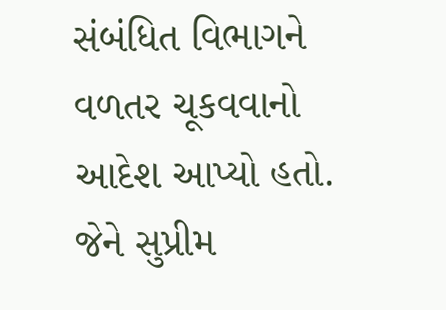સંબંધિત વિભાગને વળતર ચૂકવવાનો આદેશ આપ્યો હતો.
જેને સુપ્રીમ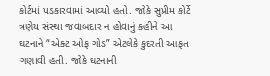કોર્ટમાં પડકારવામાં આવ્યો હતો. જોકે સુપ્રીમ કોર્ટે ત્રણેય સંસ્થા જવાબદાર ન હોવાનું કહીને આ ઘટનાને “એક્ટ ઓફ ગોડ” એટલેકે કુદરતી આફત ગણાવી હતી. જોકે ઘટનાની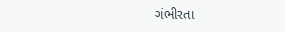ગંભીરતા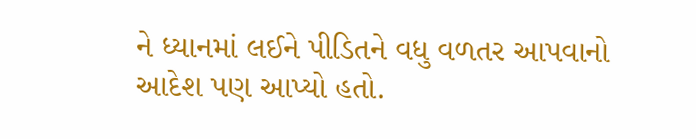ને ધ્યાનમાં લઈને પીડિતને વધુ વળતર આપવાનો આદેશ પણ આપ્યો હતો.